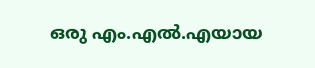ഒരു എം.എല്‍.എയായ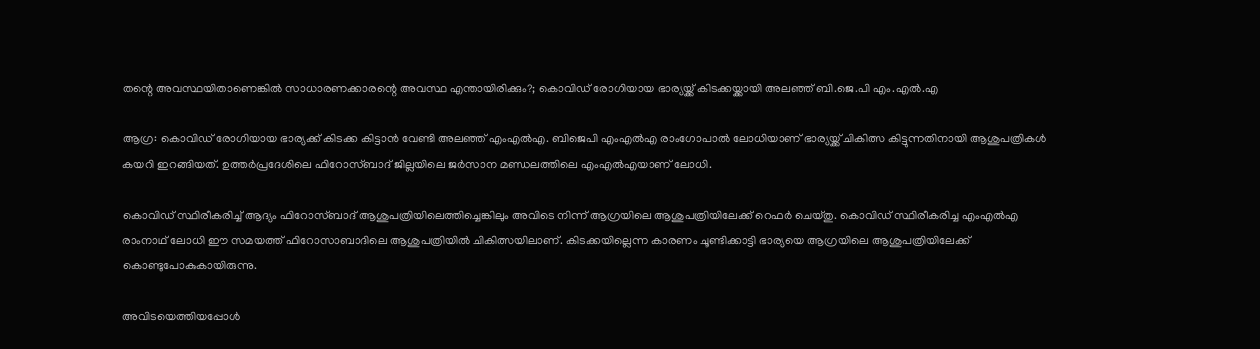തന്റെ അവസ്ഥയിതാണെങ്കില്‍ സാധാരണക്കാരന്റെ അവസ്ഥ എന്തായിരിക്കും?; കൊവിഡ് രോഗിയായ ഭാര്യയ്ക്ക് കിടക്കയ്ക്കായി അലഞ്ഞ് ബി.ജെ.പി എം.എല്‍.എ

ആഗ്ര: കൊവിഡ് രോഗിയായ ഭാര്യക്ക് കിടക്ക കിട്ടാന്‍ വേണ്ടി അലഞ്ഞ് എംഎല്‍എ. ബിജെപി എംഎല്‍എ രാംഗോപാല്‍ ലോധിയാണ് ഭാര്യയ്ക്ക് ചികിത്സ കിട്ടുന്നതിനായി ആശുപത്രികള്‍ കയറി ഇറങ്ങിയത്. ഉത്തര്‍പ്രദേശിലെ ഫിറോസ്ബാദ് ജില്ലയിലെ ജര്‍സാന മണ്ഡലത്തിലെ എംഎല്‍എയാണ് ലോധി.

കൊവിഡ് സ്ഥിരീകരിച്ച് ആദ്യം ഫിറോസ്ബാദ് ആശുപത്രിയിലെത്തിച്ചെങ്കിലും അവിടെ നിന്ന് ആഗ്രയിലെ ആശുപത്രിയിലേക്ക് റെഫര്‍ ചെയ്തു. കൊവിഡ് സ്ഥിരീകരിച്ച എംഎല്‍എ രാംനാഥ് ലോധി ഈ സമയത്ത് ഫിറോസാബാദിലെ ആശുപത്രിയില്‍ ചികിത്സയിലാണ്. കിടക്കയില്ലെന്ന കാരണം ചൂണ്ടിക്കാട്ടി ഭാര്യയെ ആഗ്രയിലെ ആശുപത്രിയിലേക്ക് കൊണ്ടുപോകുകായിരുന്നു.

അവിടയെത്തിയപ്പോള്‍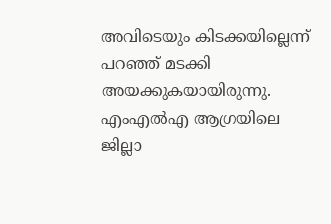അവിടെയും കിടക്കയില്ലെന്ന് പറഞ്ഞ് മടക്കി അയക്കുകയായിരുന്നു. എംഎല്‍എ ആഗ്രയിലെ ജില്ലാ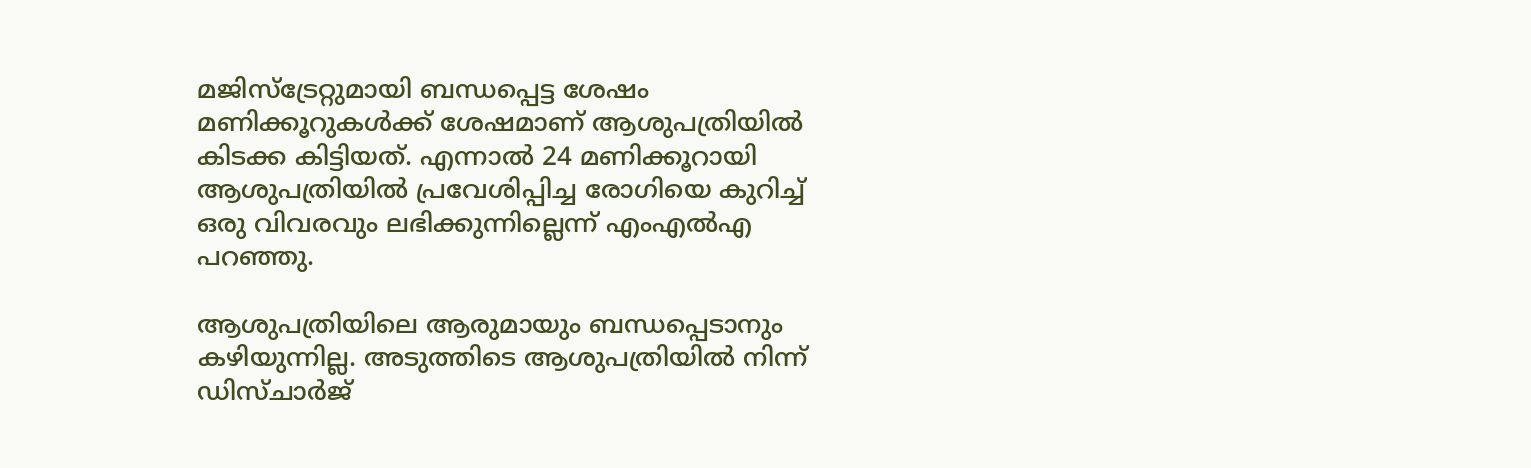മജിസ്ട്രേറ്റുമായി ബന്ധപ്പെട്ട ശേഷം മണിക്കൂറുകള്‍ക്ക് ശേഷമാണ് ആശുപത്രിയില്‍ കിടക്ക കിട്ടിയത്. എന്നാല്‍ 24 മണിക്കൂറായി ആശുപത്രിയില്‍ പ്രവേശിപ്പിച്ച രോഗിയെ കുറിച്ച് ഒരു വിവരവും ലഭിക്കുന്നില്ലെന്ന് എംഎല്‍എ പറഞ്ഞു.

ആശുപത്രിയിലെ ആരുമായും ബന്ധപ്പെടാനും കഴിയുന്നില്ല. അടുത്തിടെ ആശുപത്രിയില്‍ നിന്ന് ഡിസ്ചാര്‍ജ്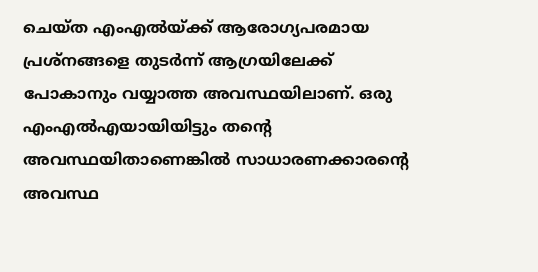ചെയ്ത എംഎല്‍യ്ക്ക് ആരോഗ്യപരമായ പ്രശ്നങ്ങളെ തുടര്‍ന്ന് ആഗ്രയിലേക്ക് പോകാനും വയ്യാത്ത അവസ്ഥയിലാണ്. ഒരു എംഎല്‍എയായിയിട്ടും തന്റെ അവസ്ഥയിതാണെങ്കില്‍ സാധാരണക്കാരന്റെ അവസ്ഥ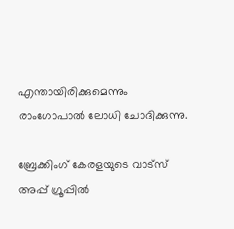എന്തായിരിക്കുമെന്നും രാംഗോപാല്‍ ലോധി ചോദിക്കുന്നു.

ബ്രേക്കിംഗ് കേരളയുടെ വാട്സ് അപ്പ് ഗ്രൂപ്പിൽ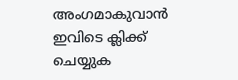അംഗമാകുവാൻ ഇവിടെ ക്ലിക്ക് ചെയ്യുക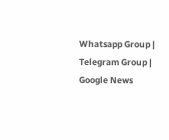Whatsapp Group | Telegram Group | Google News